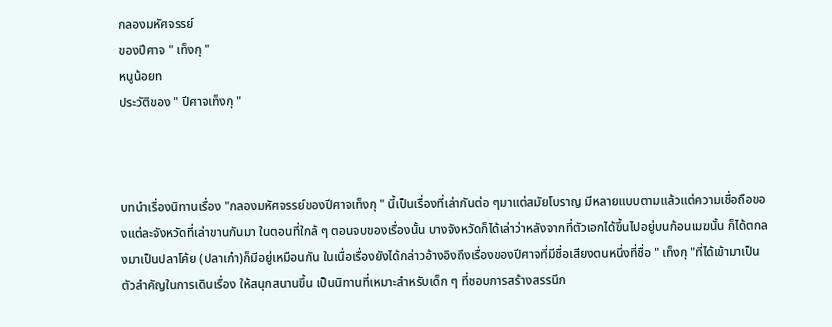กลองมหัศจรรย์
ของปีศาจ " เท็งกุ "
หนูน้อยท
ประวัติของ " ปีศาจเท็งกุ "



บทนำเรื่องนิทานเรื่อง "กลองมหัศจรรย์ของปีศาจเท็งกุ " นี้เป็นเรื่องที่เล่ากันต่อ ๆมาแต่สมัยโบราญ มีหลายแบบตามแล้วแต่ความเชื่อถือของแต่ละจังหวัดที่เล่าขานกันมา ในตอนที่ใกล้ ๆ ตอนจบของเรื่องนั้น บางจังหวัดก็ได้เล่าว่าหลังจากที่ตัวเอกได้ขึ้นไปอยู่บนก้อนเมฆนั้น ก็ได้ตกลงมาเป็นปลาโค้ย (ปลาเก๋า)ก็มีอยู่เหมือนกัน ในเนื่อเรื่องยังได้กล่าวอ้างอิงถึงเรื่องของปีศาจที่มีชื่อเสียงตนหนึ่งที่ชื่อ " เท็งกุ "ที่ได้เข้ามาเป็นตัวสำคัญในการเดินเรื่อง ให้สนุกสนานขึ้น เป็นนิทานที่เหมาะสำหรับเด็ก ๆ ที่ชอบการสร้างสรรนึก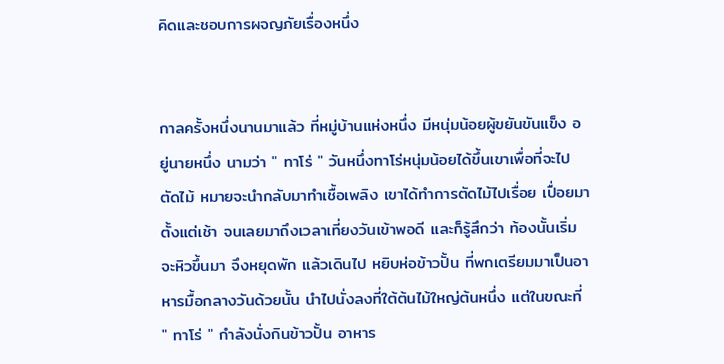คิดและชอบการผจญภัยเรื่องหนึ่ง


กาลครั้งหนึ่งนานมาแล้ว ที่หมู่บ้านแห่งหนึ่ง มีหนุ่มน้อยผู้ขยันขันแข็ง อยู่นายหนึ่ง นามว่า " ทาโร่ " วันหนึ่งทาโร่หนุ่มน้อยได้ขึ้นเขาเพื่อที่จะไปตัดไม้ หมายจะนำกลับมาทำเชื้อเพลิง เขาได้ทำการตัดไม้ไปเรื่อย เปื่อยมาตั้งแต่เช้า จนเลยมาถึงเวลาเที่ยงวันเข้าพอดี และก็รู้สึกว่า ท้องนั้นเริ่มจะหิวขึ้นมา จึงหยุดพัก แล้วเดินไป หยิบห่อข้าวปั้น ที่พกเตรียมมาเป็นอาหารมื้อกลางวันด้วยนั้น นำไปนั่งลงที่ใต้ต้นไม้ใหญ่ต้นหนึ่ง แต่ในขณะที่ " ทาโร่ " กำลังนั่งกินข้าวปั้น อาหาร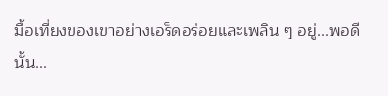มื้อเที่ยงของเขาอย่างเอร็ดอร่อยและเพลิน ๆ อยู่...พอดีนั้น...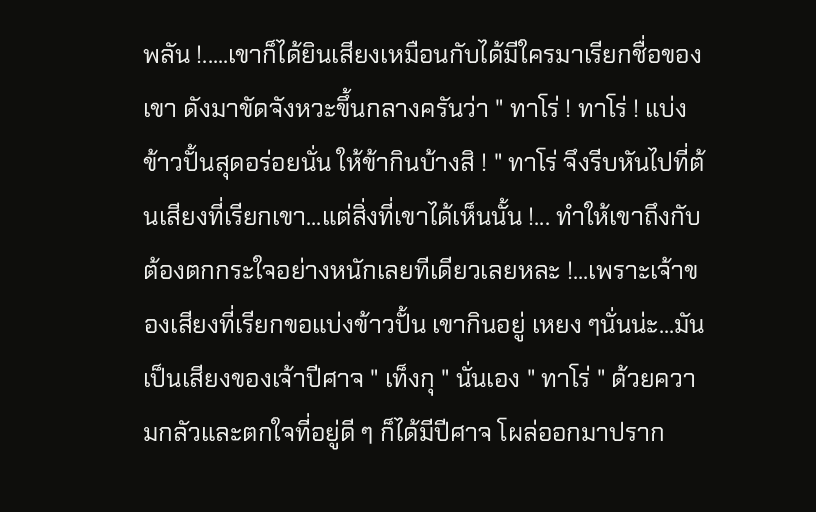พลัน !.....เขาก็ได้ยินเสียงเหมือนกับได้มีใครมาเรียกชื่อของเขา ดังมาขัดจังหวะขึ้นกลางครันว่า " ทาโร่ ! ทาโร่ ! แบ่งข้าวปั้นสุดอร่อยนั่น ให้ข้ากินบ้างสิ ! " ทาโร่ จึงรีบหันไปที่ต้นเสียงที่เรียกเขา...แต่สิ่งที่เขาได้เห็นนั้น !... ทำให้เขาถึงกับต้องตกกระใจอย่างหนักเลยทีเดียวเลยหละ !...เพราะเจ้าของเสียงที่เรียกขอแบ่งข้าวปั้น เขากินอยู่ เหยง ๆนั่นน่ะ...มันเป็นเสียงของเจ้าปีศาจ " เท็งกุ " นั่นเอง " ทาโร่ " ด้วยความกลัวและตกใจที่อยู่ดี ๆ ก็ได้มีปีศาจ โผล่ออกมาปราก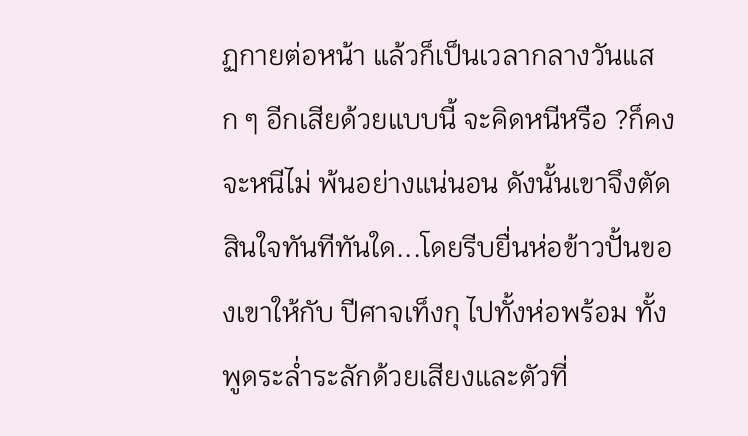ฏกายต่อหน้า แล้วก็เป็นเวลากลางวันแสก ๆ อีกเสียด้วยแบบนี้ จะคิดหนีหรือ ?ก็คงจะหนีไม่ พ้นอย่างแน่นอน ดังนั้นเขาจึงตัดสินใจทันทีทันใด...โดยรีบยื่นห่อข้าวปั้นของเขาให้กับ ปีศาจเท็งกุ ไปทั้งห่อพร้อม ทั้งพูดระล่ำระลักด้วยเสียงและตัวที่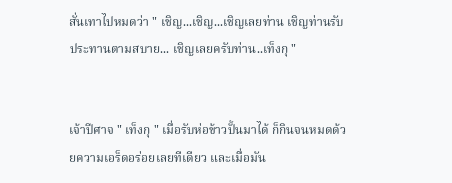สั่นเทาไปหมดว่า " เชิญ...เชิญ...เชิญเลยท่าน เชิญท่านรับประทานตามสบาย... เชิญเลยครับท่าน..เท็งกุ "


เจ้าปีศาจ " เท็งกุ " เมื่อรับห่อข้าวปั้นมาได้ ก็กินจนหมดด้วยความเอร็ดอร่อยเลยทีเดียว และเมื่อมัน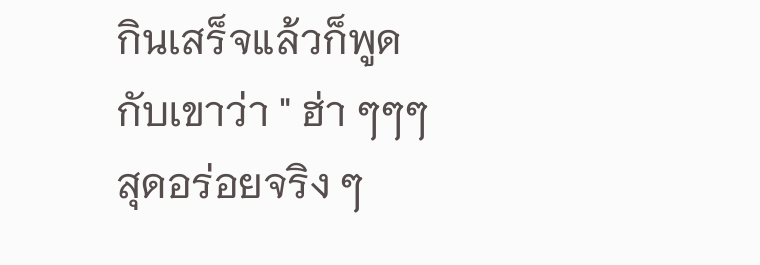กินเสร็จแล้วก็พูด กับเขาว่า " ฮ่า ๆๆๆ สุดอร่อยจริง ๆ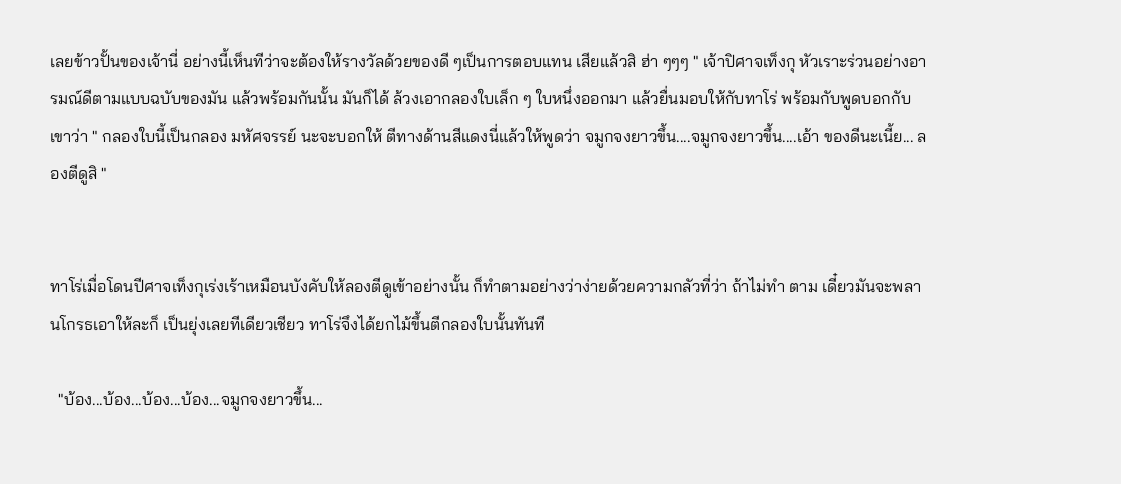เลยข้าวปั้นของเจ้านี่ อย่างนี้เห็นทีว่าจะต้องให้รางวัลด้วยของดี ๆเป็นการตอบแทน เสียแล้วสิ ฮ่า ๆๆๆ " เจ้าปิศาจเท็งกุ หัวเราะร่วนอย่างอารมณ์ดีตามแบบฉบับของมัน แล้วพร้อมกันนั้น มันก็ได้ ล้วงเอากลองใบเล็ก ๆ ใบหนึ่งออกมา แล้วยื่นมอบให้กับทาโร่ พร้อมกับพูดบอกกับเขาว่า " กลองใบนี้เป็นกลอง มหัศจรรย์ นะจะบอกให้ ตีทางด้านสีแดงนี่แล้วให้พูดว่า จมูกจงยาวขึ้น....จมูกจงยาวขึ้น....เอ้า ของดีนะเนี้ย... ลองตีดูสิ "


ทาโร่เมื่อโดนปีศาจเท็งกุเร่งเร้าเหมือนบังคับให้ลองตีดูเข้าอย่างนั้น ก็ทำตามอย่างว่าง่ายด้วยความกลัวที่ว่า ถ้าไม่ทำ ตาม เดี๋ยวมันจะพลานโกรธเอาให้ละก็ เป็นยุ่งเลยทีเดียวเชียว ทาโร่จึงได้ยกไม้ขึ้นตีกลองใบนั้นทันที

  "บ้อง...บ้อง...บ้อง...บ้อง...จมูกจงยาวขึ้น...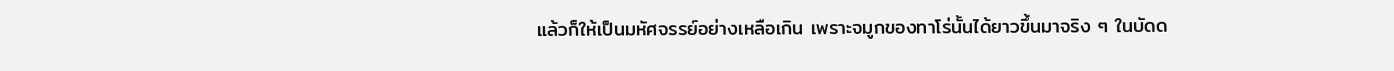แล้วก็ให้เป็นมหัศจรรย์อย่างเหลือเกิน เพราะจมูกของทาโร่นั้นได้ยาวขึ้นมาจริง ๆ ในบัดด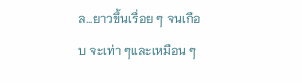ล...ยาวขึ้นเรื่อย ๆ จนเกือบ จะเท่า ๆและเหมือน ๆ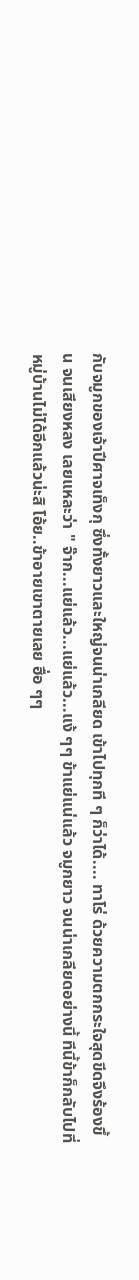กับจมูกของเจ้าปีศาจเท็งกุ ซึ่งทั้งยาวและใหญ่จนน่าเกลียด เข้าไปทุกที ๆ ก็ว่าได้.... ทาโร่ ด้วยความตกกระใจสุดขีดจึงร้องขึ้น จนเสียงหลง เลยแหละว่า " จ๊าก...แย่แล้ว...แย่แล้ว...แง้ ๆๆ ข้าแย่แน่แล้ว จมูกยาว จนน่าเกลียดอย่างนี้ ทีนี้ข้าก็กลับไปที่หมู่บ้านไม่ได้อีกแล้วน่ะสิ โอ้ย..ข้าอายเขาตายเลย ฮื่อ ๆๆ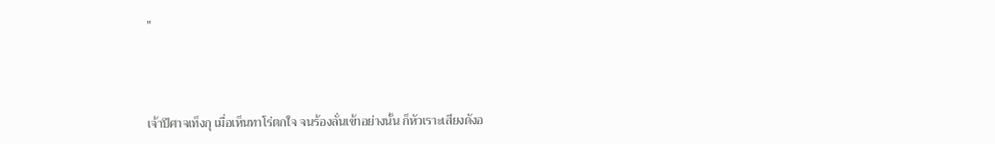"



เจ้าปีศาจเท็งกุ เมื่อเห็นทาโร่ตกใจ จนร้องลั่นเข้าอย่างนั้น ก็หัวเราะเสียงดังอ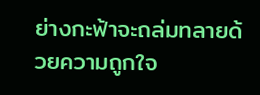ย่างกะฟ้าจะถล่มทลายด้วยความถูกใจ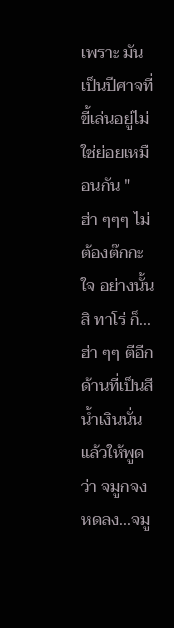เพราะ มันเป็นปีศาจที่ขี้เล่นอยู่ไม่ใช่ย่อยเหมือนกัน " ฮ่า ๆๆๆ ไม่ต้องต๊กกะใจ อย่างนั้นสิ ทาโร่ ก็... ฮ่า ๆๆ ตีอีกด้านที่เป็นสีน้ำเงินนั่น แล้วให้พูดว่า จมูกจงหดลง...จมู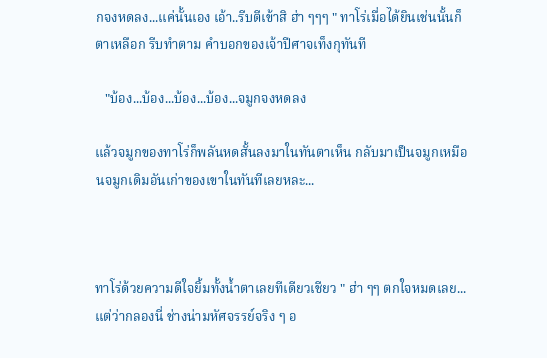กจงหดลง...แค่นั้นเอง เอ้า..รีบตีเข้าสิ ฮ่า ๆๆๆ " ทาโร่เมื่อได้ยินเช่นนั้นก็ตาเหลือก รีบทำตาม คำบอกของเจ้าปีศาจเท็งกุทันที

   "บ้อง...บ้อง...บ้อง...บ้อง...จมูกจงหดลง

แล้วจมูกของทาโร่ก็พลันหดสั้นลงมาในทันตาเห็น กลับมาเป็นจมูกเหมือนจมูกเดิมอันเก่าของเขาในทันทีเลยหละ...



ทาโร่ด้วยความดีใจยิ้มทั้งน้ำตาเลยทีเดียวเชียว " ฮ่า ๆๆ ตกใจหมดเลย...แต่ว่ากลองนี่ ช่างน่ามหัศจรรย์จริง ๆ อ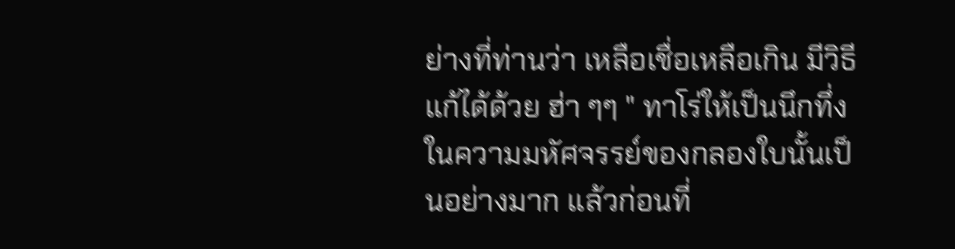ย่างที่ท่านว่า เหลือเชื่อเหลือเกิน มีวิธีแก้ได้ด้วย ฮ่า ๆๆ " ทาโร่ให้เป็นนึกทึ่งในความมหัศจรรย์ของกลองใบนั้นเป็นอย่างมาก แล้วก่อนที่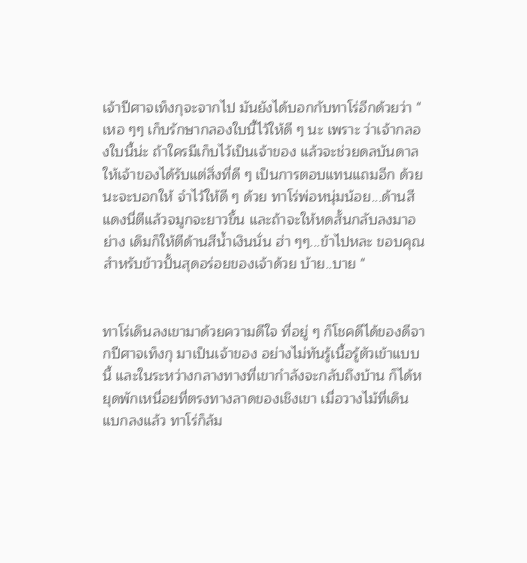เจ้าปีศาจเท็งกุจะจากไป มันยังได้บอกกับทาโร่อีกด้วยว่า " เหอ ๆๆ เก็บรักษากลองใบนี้ไว้ให้ดี ๆ นะ เพราะ ว่าเจ้ากลองใบนี้น่ะ ถ้าใครมีเก็บไว้เป็นเจ้าของ แล้วจะช่วยดลบันดาลให้เจ้าของได้รับแต่สิ่งที่ดี ๆ เป็นการตอบแทนแถมอีก ด้วยนะจะบอกให้ จำไว้ให้ดี ๆ ด้วย ทาโร่พ่อหนุ่มน้อย...ด้านสีแดงนี่ตีแล้วจมูกจะยาวขึ้น และถ้าจะให้หดสั้นกลับลงมาอย่าง เดิมก็ให้ตีด้านสีน้ำเงินนั่น ฮ่า ๆๆ...ข้าไปหละ ขอบคุณสำหรับข้าวปั้นสุดอร่อยของเจ้าด้วย บ้าย..บาย "


ทาโร่เดินลงเขามาด้วยความดีใจ ที่อยู่ ๆ ก็โชคดีได้ของดีจากปีศาจเท็งกุ มาเป็นเจ้าของ อย่างไม่ทันรู้เนื้อรู้ตัวเข้าแบบนี้ และในระหว่างกลางทางที่เขากำลังจะกลับถึงบ้าน ก็ได้หยุดพักเหนื่อยที่ตรงทางลาดของเชิงเขา เมื่อวางไม้ที่เดินแบกลงแล้ว ทาโร่ก็ล้ม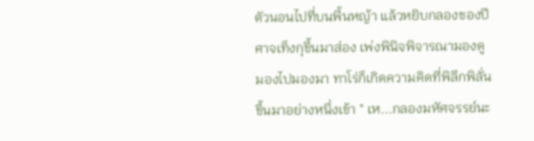ตัวนอนไปที่บนพี้นหญ้า แล้วหยิบกลองของปีศาจเท็งกุขึ้นมาส่อง เพ่งพินิจพิจารณามองดู มองไปมองมา ทาโร่ก็เกิดความคิดที่พิลึกพิลั่นขึ้นมาอย่างหนึ่งเข้า " เห...กลองมหัศจรรย์นะ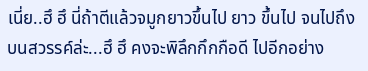เนี่ย..ฮึ ฮึ นี่ถ้าตีแล้วจมูกยาวขึ้นไป ยาว ขึ้นไป จนไปถึงบนสวรรค์ล่ะ...ฮึ ฮึ คงจะพิลึกกึกกือดี ไปอีกอย่าง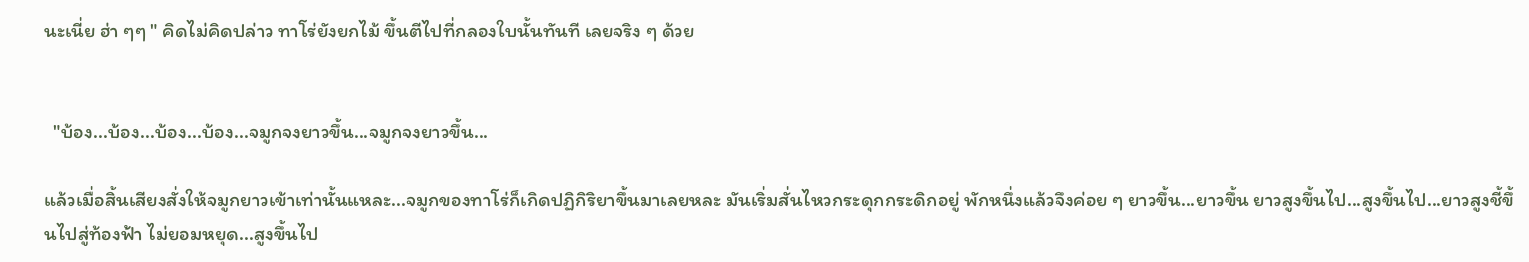นะเนี่ย ฮ่า ๆๆ " คิดไม่คิดปล่าว ทาโร่ยังยกไม้ ขึ้นตีไปที่กลองใบนั้นทันที เลยจริง ๆ ด้วย


  "บ้อง...บ้อง...บ้อง...บ้อง...จมูกจงยาวขึ้น...จมูกจงยาวขึ้น...

แล้วเมื่อสิ้นเสียงสั่งให้จมูกยาวเข้าเท่านั้นแหละ...จมูกของทาโร่ก็เกิดปฏิกิริยาขึ้นมาเลยหละ มันเริ่มสั่นไหวกระดุกกระดิกอยู่ พักหนึ่งแล้วจึงค่อย ๆ ยาวขึ้น...ยาวขึ้น ยาวสูงขึ้นไป...สูงขึ้นไป...ยาวสูงชี้ขึ้นไปสู่ท้องฟ้า ไม่ยอมหยุด...สูงขึ้นไป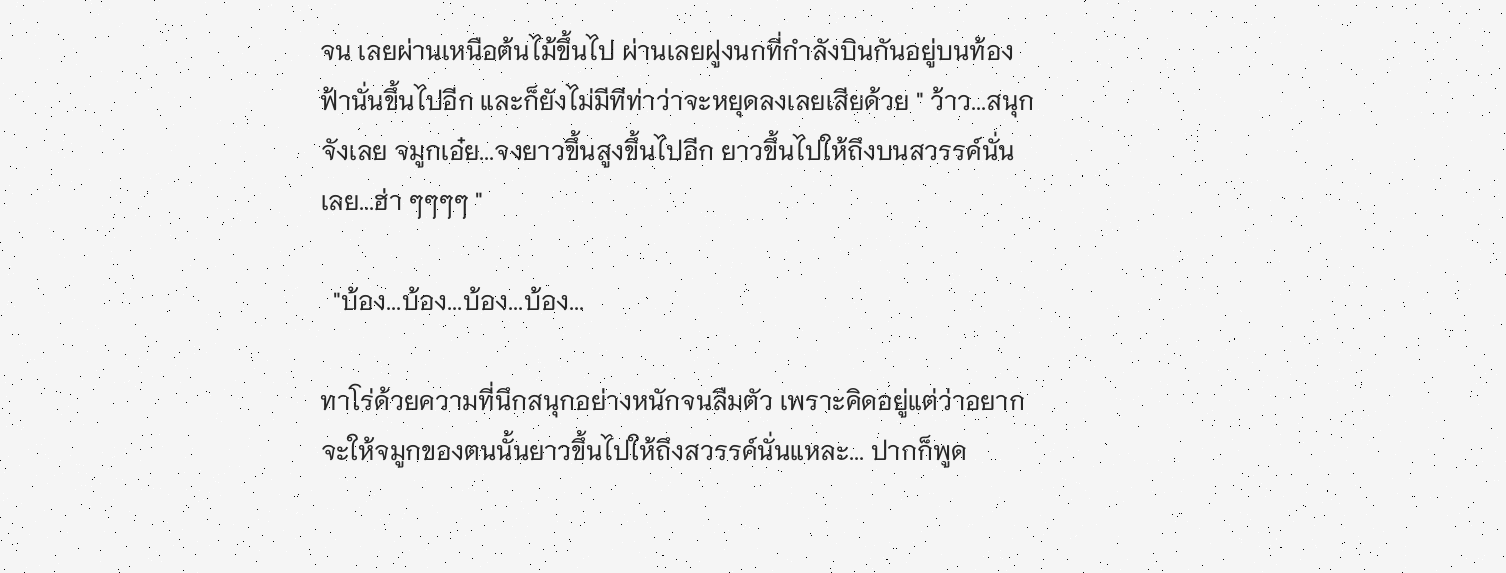จน เลยผ่านเหนือต้นไม้ขึ้นไป ผ่านเลยฝูงนกที่กำลังบินกันอยู่บนท้องฟ้านั่นขึ้นไปอีก และก็ยังไม่มีทีท่าว่าจะหยุดลงเลยเสียด้วย " ว้าว...สนุกจังเลย จมูกเอ๋ย...จงยาวขึ้นสูงขึ้นไปอีก ยาวขึ้นไปให้ถึงบนสวรรค์นั่นเลย...ฮ่า ๆๆๆๆ "

  "บ้อง...บ้อง...บ้อง...บ้อง...

ทาโร่ด้วยความที่นึกสนุกอย่างหนักจนลืมตัว เพราะคิดอยู่แต่ว่าอยากจะให้จมูกของตนนั้นยาวขึ้นไปให้ถึงสวรรค์นั่นแหละ... ปากก็พูด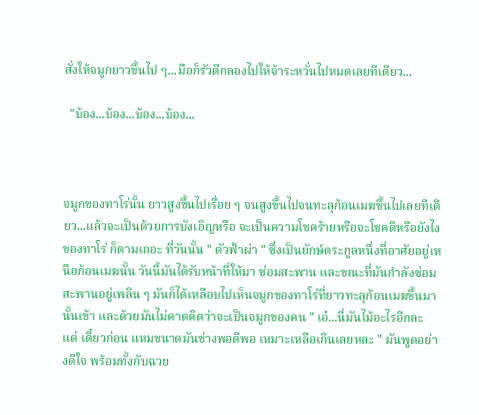สั่งให้จมูกยาวขึ้นไป ๆ...มือก็รัวตีกลองไปให้จ้าระหวั่นไปหมดเลยทีเดียว...

  "บ้อง...บ้อง...บ้อง...บ้อง...



จมูกของทาโร่นั้น ยาวสูงขึ้นไปเรื่อย ๆ จนสูงขึ้นไปจนทะลุก้อนเมฆขึ้นไปเลยทีเดียว...แล้วจะเป็นด้วยการบังเอิญหรือ จะเป็นความโชคร้ายหรือจะโชคดีหรือยังไงของทาโร่ ก็ตามเถอะ ที่วันนั้น " ตัวฟ้าผ่า " ซึ่งเป็นยักษ์ตระกูลหนึ่งที่อาศัยอยู่เหนือก้อนเมฆนั้น วันนี้มันได้รับหน้าที่ให้มา ซ่อมสะพาน และขณะที่มันกำลังซ่อมสะพานอยู่เพลิน ๆ มันก็ได้เหลือบไปเห็นจมูกของทาโร่ที่ยาวทะลุก้อนเมฆขึ้นมา นั้นเข้า และด้วยมันไม่คาดคิดว่าจะเป็นจมูกของคน " เอ๋...นี่มันไม้อะไรอีกละ แต่ เดี๋ยวก่อน แหมขนาดมันช่างพอดีพอ เหมาะเหลือเกินเลยหละ " มันพูดอย่างดีใจ พร้อมทั้งกับฉวย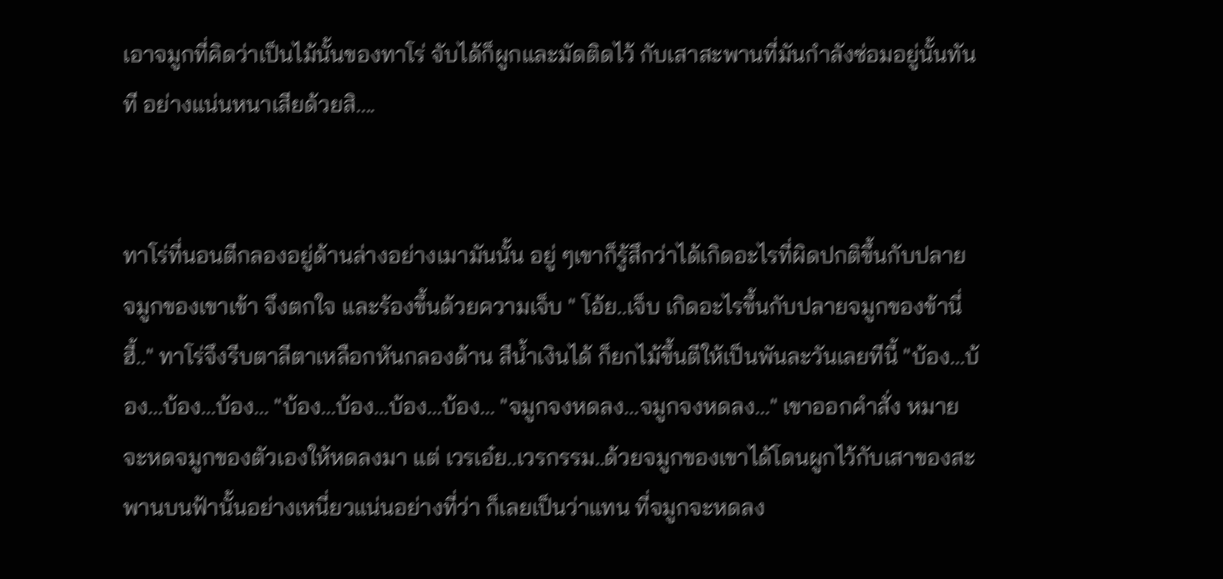เอาจมูกที่คิดว่าเป็นไม้นั้นของทาโร่ จับได้ก็ผูกและมัดติดไว้ กับเสาสะพานที่มันกำลังซ่อมอยู่นั้นทันที อย่างแน่นหนาเสียด้วยสิ....


ทาโร่ที่นอนตีกลองอยู่ด้านล่างอย่างเมามันนั้น อยู่ ๆเขาก็รู้สึกว่าได้เกิดอะไรที่ผิดปกติขึ้นกับปลายจมูกของเขาเข้า จึงตกใจ และร้องขึ้นด้วยความเจ็บ " โอ้ย..เจ็บ เกิดอะไรขึ้นกับปลายจมูกของข้านี่ ฮี้.." ทาโร่จึงรีบตาลีตาเหลือกหันกลองด้าน สีน้ำเงินได้ ก็ยกไม้ขึ้นตีให้เป็นพันละวันเลยทีนี้ "บ้อง...บ้อง...บ้อง...บ้อง... "บ้อง...บ้อง...บ้อง...บ้อง... "จมูกจงหดลง...จมูกจงหดลง..." เขาออกคำสั่ง หมายจะหดจมูกของตัวเองให้หดลงมา แต่ เวรเอ๋ย..เวรกรรม..ด้วยจมูกของเขาได้โดนผูกไว้กับเสาของสะพานบนฟ้านั้นอย่างเหนี่ยวแน่นอย่างที่ว่า ก็เลยเป็นว่าแทน ที่จมูกจะหดลง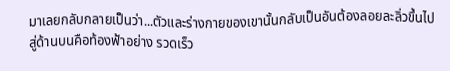มาเลยกลับกลายเป็นว่า...ตัวและร่างกายของเขานั้นกลับเป็นอันต้องลอยละลิ่วขึ้นไปสู่ด้านบนคือท้องฟ้าอย่าง รวดเร็ว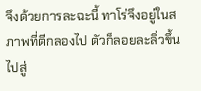จึงด้วยการละฉะนี้ ทาโร่จึงอยู่ในสภาพที่ตีกลองไป ตัวก็ลอยละลิ่วขึ้นไปสู่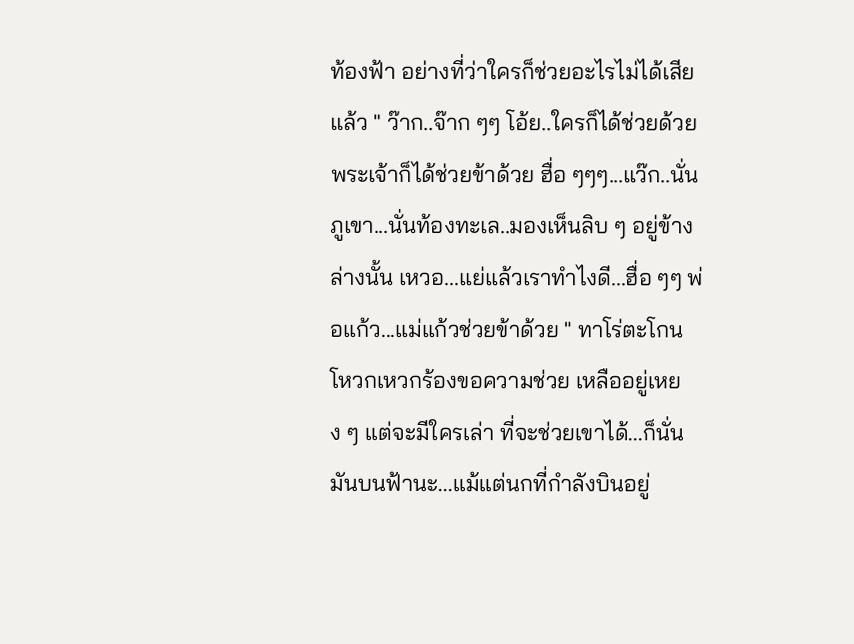ท้องฟ้า อย่างที่ว่าใครก็ช่วยอะไรไม่ได้เสียแล้ว " ว๊าก..จ๊าก ๆๆ โอ้ย..ใครก็ได้ช่วยด้วย พระเจ้าก็ได้ช่วยข้าด้วย ฮื่อ ๆๆๆ...แว๊ก..นั่นภูเขา...นั่นท้องทะเล..มองเห็นลิบ ๆ อยู่ข้างล่างนั้น เหวอ...แย่แล้วเราทำไงดี...ฮื่อ ๆๆ พ่อแก้ว...แม่แก้วช่วยข้าด้วย " ทาโร่ตะโกนโหวกเหวกร้องขอความช่วย เหลืออยู่เหยง ๆ แต่จะมีใครเล่า ที่จะช่วยเขาได้...ก็นั่นมันบนฟ้านะ...แม้แต่นกที่กำลังบินอยู่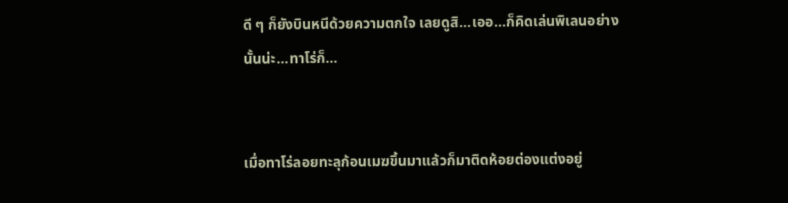ดี ๆ ก็ยังบินหนีด้วยความตกใจ เลยดูสิ...เออ...ก็คิดเล่นพิเลนอย่างนั้นน่ะ...ทาโร่ก็...


เมื่อทาโร่ลอยทะลุก้อนเมฆขึ้นมาแล้วก็มาติดห้อยต่องแต่งอยู่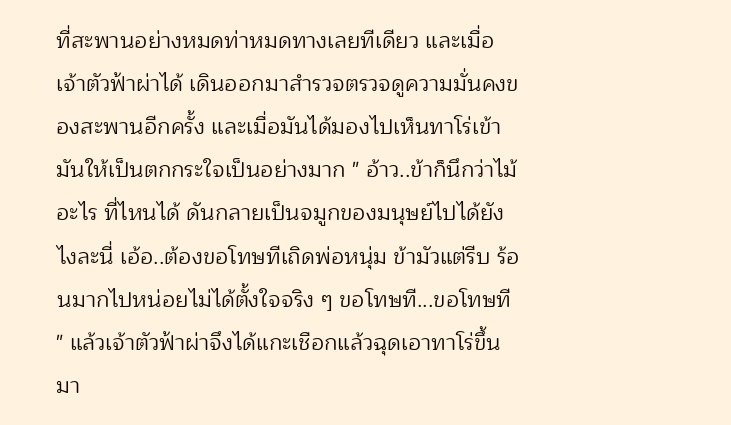ที่สะพานอย่างหมดท่าหมดทางเลยทีเดียว และเมื่อเจ้าตัวฟ้าผ่าได้ เดินออกมาสำรวจตรวจดูความมั่นคงของสะพานอีกครั้ง และเมื่อมันได้มองไปเห็นทาโร่เข้ามันให้เป็นตกกระใจเป็นอย่างมาก " อ้าว..ข้าก็นึกว่าไม้อะไร ที่ไหนได้ ดันกลายเป็นจมูกของมนุษย์ไปได้ยังไงละนี่ เอ้อ..ต้องขอโทษทีเถิดพ่อหนุ่ม ข้ามัวแต่รีบ ร้อนมากไปหน่อยไม่ได้ตั้งใจจริง ๆ ขอโทษที...ขอโทษที " แล้วเจ้าตัวฟ้าผ่าจึงได้แกะเชือกแล้วฉุดเอาทาโร่ขึ้นมา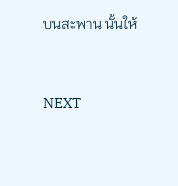บนสะพาน นั้นให้


NEXT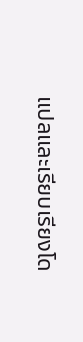แปลและเรียบเรียงโด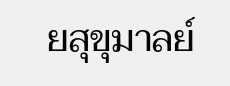ยสุขุมาลย์